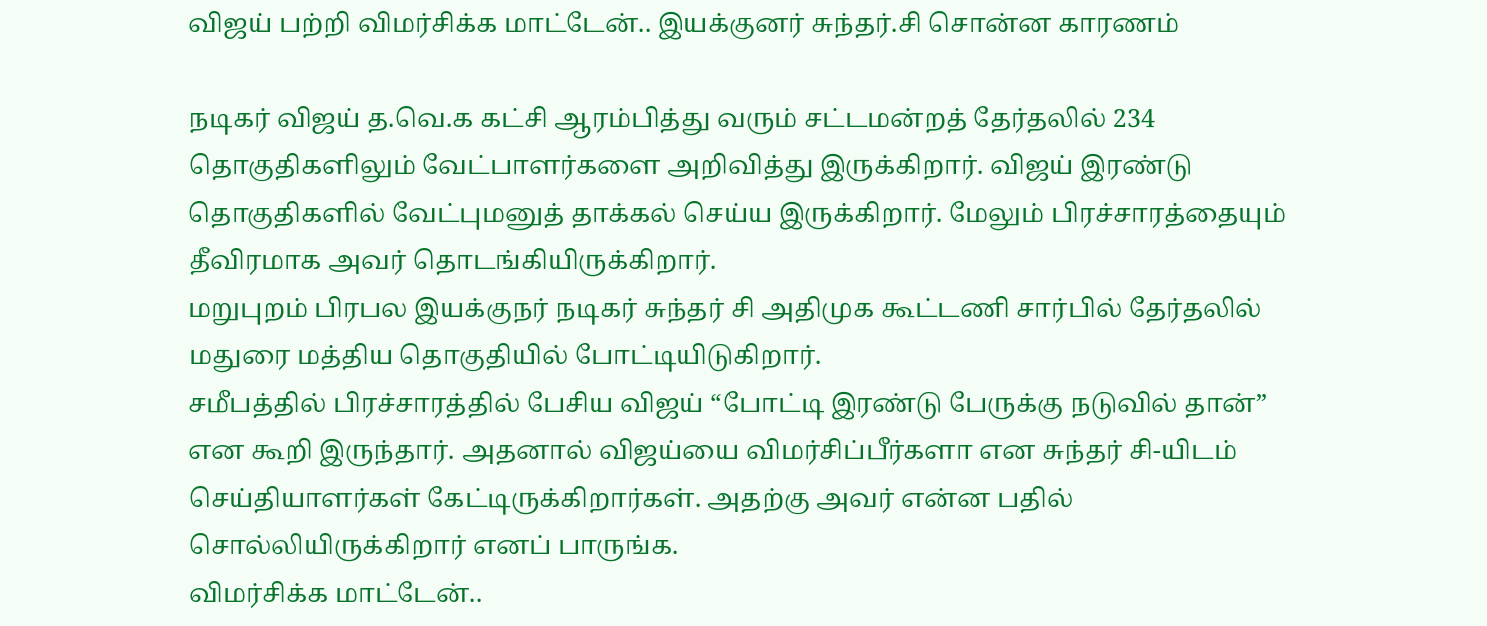விஜய் பற்றி விமர்சிக்க மாட்டேன்.. இயக்குனர் சுந்தர்.சி சொன்ன காரணம்

நடிகர் விஜய் த.வெ.க கட்சி ஆரம்பித்து வரும் சட்டமன்றத் தேர்தலில் 234 தொகுதிகளிலும் வேட்பாளர்களை அறிவித்து இருக்கிறார். விஜய் இரண்டு தொகுதிகளில் வேட்புமனுத் தாக்கல் செய்ய இருக்கிறார். மேலும் பிரச்சாரத்தையும் தீவிரமாக அவர் தொடங்கியிருக்கிறார்.
மறுபுறம் பிரபல இயக்குநர் நடிகர் சுந்தர் சி அதிமுக கூட்டணி சார்பில் தேர்தலில் மதுரை மத்திய தொகுதியில் போட்டியிடுகிறார்.
சமீபத்தில் பிரச்சாரத்தில் பேசிய விஜய் “போட்டி இரண்டு பேருக்கு நடுவில் தான்” என கூறி இருந்தார். அதனால் விஜய்யை விமர்சிப்பீர்களா என சுந்தர் சி-யிடம் செய்தியாளர்கள் கேட்டிருக்கிறார்கள். அதற்கு அவர் என்ன பதில் சொல்லியிருக்கிறார் எனப் பாருங்க.
விமர்சிக்க மாட்டேன்..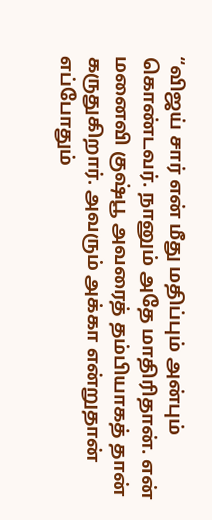“விஜய் சார் என் மீது மதிப்பும் அன்பும் கொண்டவர். நானும் அதே மாதிரிதான். என் மனைவி குஷ்பூ அவரைத் தம்பியாகத் தான் கருதுகிறார். அவரும் அக்கா என்றுதான் எப்போதும்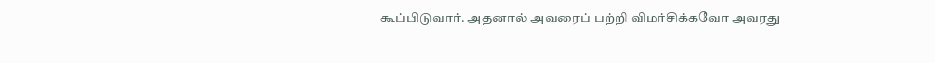கூப்பிடுவார். அதனால் அவரைப் பற்றி விமர்சிக்கவோ அவரது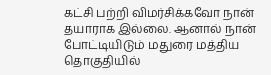கட்சி பற்றி விமர்சிக்கவோ நான் தயாராக இல்லை. ஆனால் நான் போட்டியிடும் மதுரை மத்திய தொகுதியில்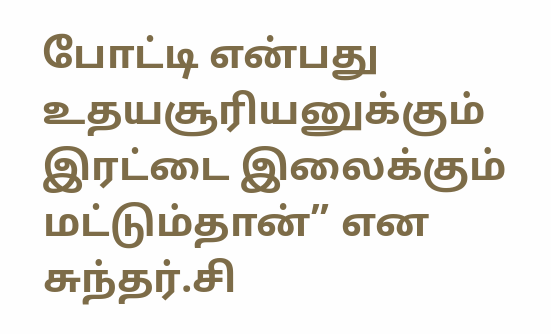போட்டி என்பது உதயசூரியனுக்கும் இரட்டை இலைக்கும் மட்டும்தான்” என சுந்தர்.சி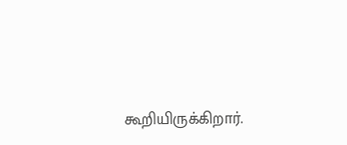கூறியிருக்கிறார்.